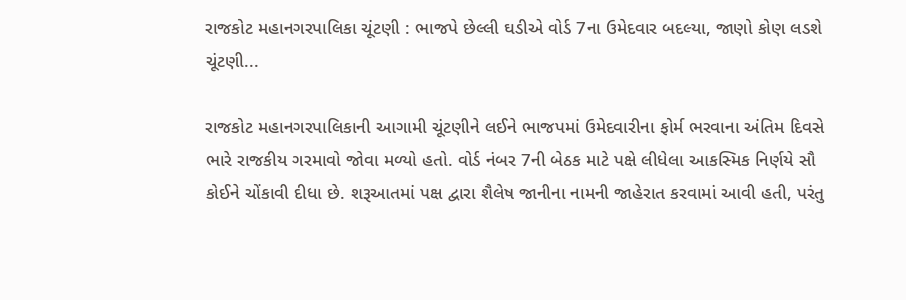રાજકોટ મહાનગરપાલિકા ચૂંટણી : ભાજપે છેલ્લી ઘડીએ વોર્ડ 7ના ઉમેદવાર બદલ્યા, જાણો કોણ લડશે ચૂંટણી...

રાજકોટ મહાનગરપાલિકાની આગામી ચૂંટણીને લઈને ભાજપમાં ઉમેદવારીના ફોર્મ ભરવાના અંતિમ દિવસે ભારે રાજકીય ગરમાવો જોવા મળ્યો હતો. વોર્ડ નંબર 7ની બેઠક માટે પક્ષે લીધેલા આકસ્મિક નિર્ણયે સૌ કોઈને ચોંકાવી દીધા છે. શરૂઆતમાં પક્ષ દ્વારા શૈલેષ જાનીના નામની જાહેરાત કરવામાં આવી હતી, પરંતુ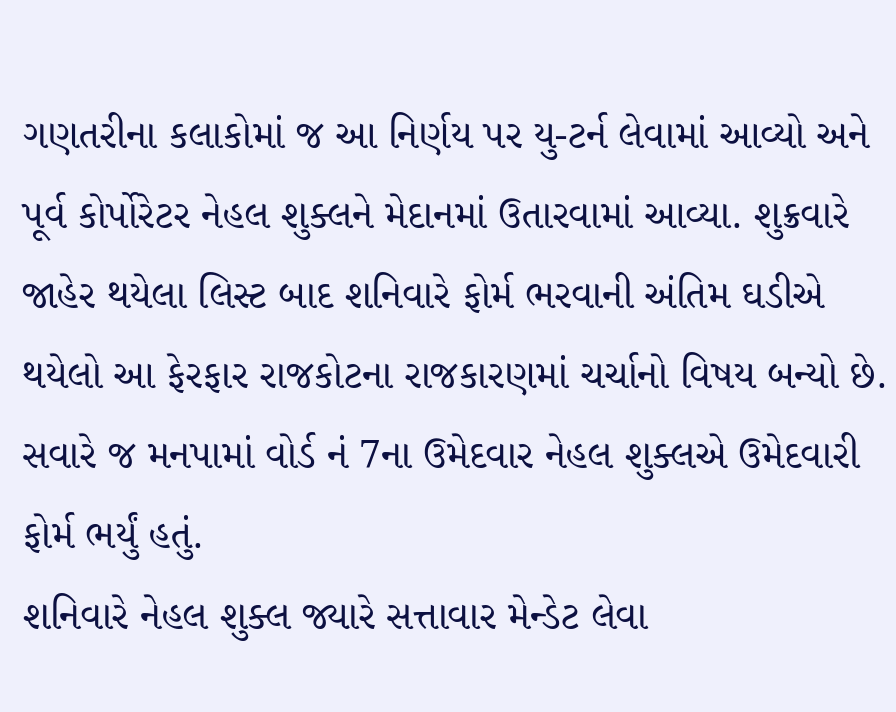ગણતરીના કલાકોમાં જ આ નિર્ણય પર યુ-ટર્ન લેવામાં આવ્યો અને પૂર્વ કોર્પોરેટર નેહલ શુક્લને મેદાનમાં ઉતારવામાં આવ્યા. શુક્રવારે જાહેર થયેલા લિસ્ટ બાદ શનિવારે ફોર્મ ભરવાની અંતિમ ઘડીએ થયેલો આ ફેરફાર રાજકોટના રાજકારણમાં ચર્ચાનો વિષય બન્યો છે. સવારે જ મનપામાં વોર્ડ નં 7ના ઉમેદવાર નેહલ શુક્લએ ઉમેદવારી ફોર્મ ભર્યું હતું.
શનિવારે નેહલ શુક્લ જ્યારે સત્તાવાર મેન્ડેટ લેવા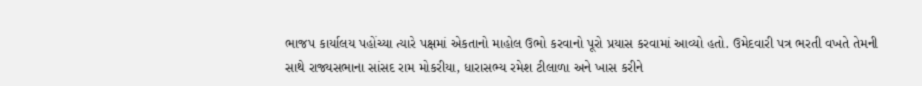ભાજપ કાર્યાલય પહોંચ્યા ત્યારે પક્ષમાં એકતાનો માહોલ ઉભો કરવાનો પૂરો પ્રયાસ કરવામાં આવ્યો હતો. ઉમેદવારી પત્ર ભરતી વખતે તેમની સાથે રાજ્યસભાના સાંસદ રામ મોકરીયા, ધારાસભ્ય રમેશ ટીલાળા અને ખાસ કરીને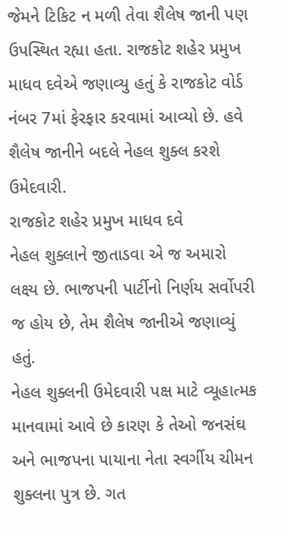જેમને ટિકિટ ન મળી તેવા શૈલેષ જાની પણ ઉપસ્થિત રહ્યા હતા. રાજકોટ શહેર પ્રમુખ માધવ દવેએ જણાવ્યુ હતું કે રાજકોટ વોર્ડ નંબર 7માં ફેરફાર કરવામાં આવ્યો છે. હવે શૈલેષ જાનીને બદલે નેહલ શુક્લ કરશે ઉમેદવારી.
રાજકોટ શહેર પ્રમુખ માધવ દવે
નેહલ શુક્લાને જીતાડવા એ જ અમારો લક્ષ્ય છે. ભાજપની પાર્ટીનો નિર્ણય સર્વોપરી જ હોય છે, તેમ શૈલેષ જાનીએ જણાવ્યું હતું.
નેહલ શુક્લની ઉમેદવારી પક્ષ માટે વ્યૂહાત્મક માનવામાં આવે છે કારણ કે તેઓ જનસંઘ અને ભાજપના પાયાના નેતા સ્વર્ગીય ચીમન શુક્લના પુત્ર છે. ગત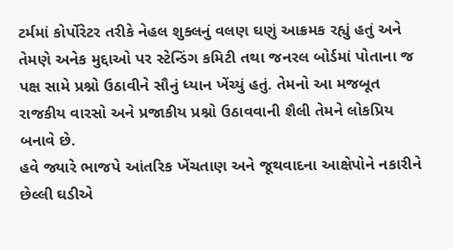ટર્મમાં કોર્પોરેટર તરીકે નેહલ શુક્લનું વલણ ઘણું આક્રમક રહ્યું હતું અને તેમણે અનેક મુદ્દાઓ પર સ્ટેન્ડિંગ કમિટી તથા જનરલ બોર્ડમાં પોતાના જ પક્ષ સામે પ્રશ્નો ઉઠાવીને સૌનું ધ્યાન ખેંચ્યું હતું. તેમનો આ મજબૂત રાજકીય વારસો અને પ્રજાકીય પ્રશ્નો ઉઠાવવાની શૈલી તેમને લોકપ્રિય બનાવે છે.
હવે જ્યારે ભાજપે આંતરિક ખેંચતાણ અને જૂથવાદના આક્ષેપોને નકારીને છેલ્લી ઘડીએ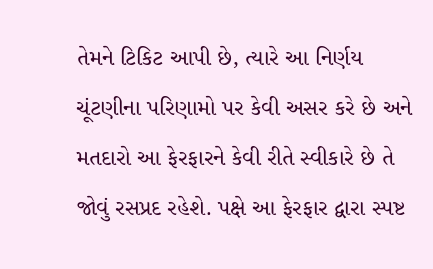તેમને ટિકિટ આપી છે, ત્યારે આ નિર્ણય ચૂંટણીના પરિણામો પર કેવી અસર કરે છે અને મતદારો આ ફેરફારને કેવી રીતે સ્વીકારે છે તે જોવું રસપ્રદ રહેશે. પક્ષે આ ફેરફાર દ્વારા સ્પષ્ટ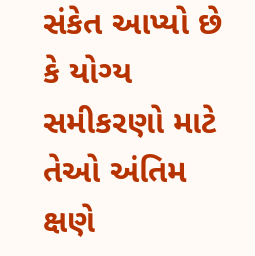સંકેત આપ્યો છે કે યોગ્ય સમીકરણો માટે તેઓ અંતિમ ક્ષણે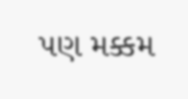પણ મક્કમ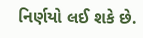નિર્ણયો લઈ શકે છે.